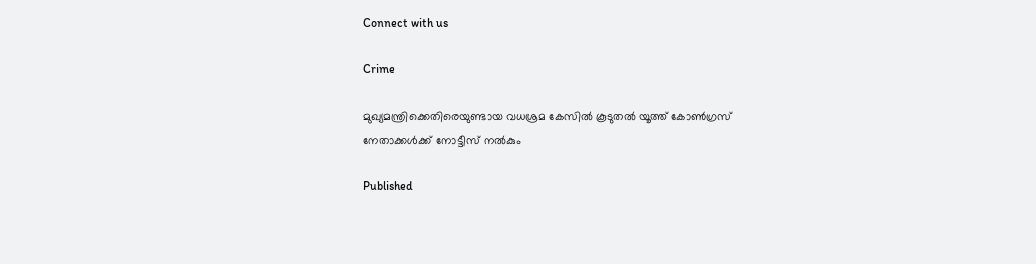Connect with us

Crime

മുഖ്യമന്ത്രിക്കെതിരെയുണ്ടായ വധശ്രമ കേസില്‍ കൂടുതല്‍ യൂത്ത് കോണ്‍ഗ്രസ് നേതാക്കള്‍ക്ക് നോട്ടീസ് നൽകും

Published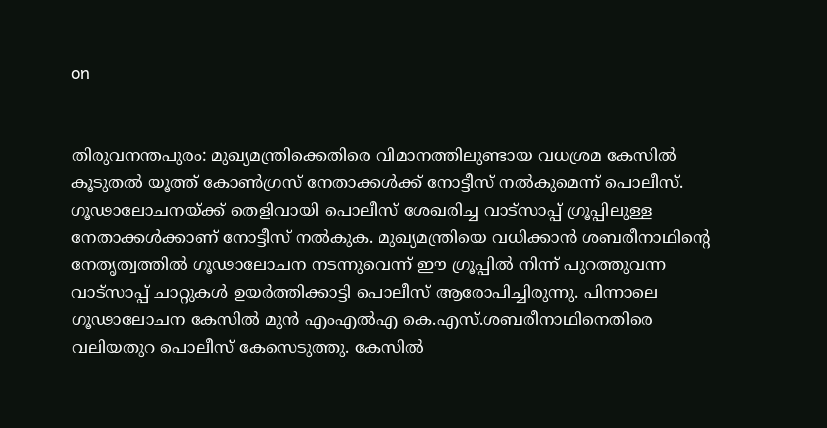on


തിരുവനന്തപുരം: മുഖ്യമന്ത്രിക്കെതിരെ വിമാനത്തിലുണ്ടായ വധശ്രമ കേസില്‍ കൂടുതല്‍ യൂത്ത് കോണ്‍ഗ്രസ് നേതാക്കള്‍ക്ക് നോട്ടീസ് നല്‍കുമെന്ന് പൊലീസ്. ഗൂഢാലോചനയ്ക്ക് തെളിവായി പൊലീസ് ശേഖരിച്ച വാട്‌സാപ്പ് ഗ്രൂപ്പിലുള്ള നേതാക്കള്‍ക്കാണ് നോട്ടീസ് നല്‍കുക. മുഖ്യമന്ത്രിയെ വധിക്കാന്‍ ശബരീനാഥിന്റെ നേതൃത്വത്തില്‍ ഗൂഢാലോചന നടന്നുവെന്ന് ഈ ഗ്രൂപ്പില്‍ നിന്ന് പുറത്തുവന്ന വാട്‌സാപ്പ് ചാറ്റുകള്‍ ഉയര്‍ത്തിക്കാട്ടി പൊലീസ് ആരോപിച്ചിരുന്നു. പിന്നാലെ ഗൂഢാലോചന കേസില്‍ മുന്‍ എംഎല്‍എ കെ.എസ്.ശബരീനാഥിനെതിരെ വലിയതുറ പൊലീസ് കേസെടുത്തു. കേസില്‍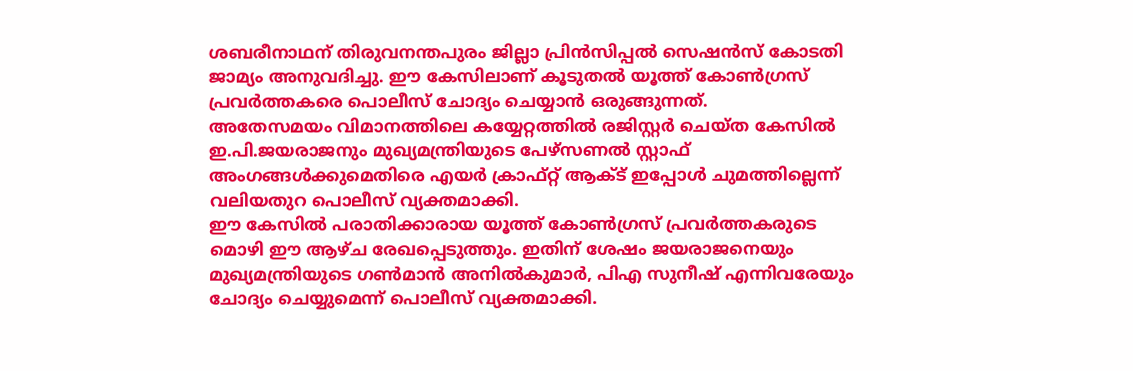ശബരീനാഥന് തിരുവനന്തപുരം ജില്ലാ പ്രിന്‍സിപ്പല്‍ സെഷന്‍സ് കോടതി ജാമ്യം അനുവദിച്ചു. ഈ കേസിലാണ് കൂടുതല്‍ യൂത്ത് കോണ്‍ഗ്രസ് പ്രവര്‍ത്തകരെ പൊലീസ് ചോദ്യം ചെയ്യാന്‍ ഒരുങ്ങുന്നത്.
അതേസമയം വിമാനത്തിലെ കയ്യേറ്റത്തില്‍ രജിസ്റ്റര്‍ ചെയ്ത കേസില്‍ ഇ.പി.ജയരാജനും മുഖ്യമന്ത്രിയുടെ പേഴ്‌സണല്‍ സ്റ്റാഫ് അംഗങ്ങള്‍ക്കുമെതിരെ എയര്‍ ക്രാഫ്റ്റ് ആക്ട് ഇപ്പോള്‍ ചുമത്തില്ലെന്ന് വലിയതുറ പൊലീസ് വ്യക്തമാക്കി.
ഈ കേസില്‍ പരാതിക്കാരായ യൂത്ത് കോണ്‍ഗ്രസ് പ്രവര്‍ത്തകരുടെ മൊഴി ഈ ആഴ്ച രേഖപ്പെടുത്തും. ഇതിന് ശേഷം ജയരാജനെയും മുഖ്യമന്ത്രിയുടെ ഗണ്‍മാന്‍ അനില്‍കുമാര്‍, പിഎ സുനീഷ് എന്നിവരേയും ചോദ്യം ചെയ്യുമെന്ന് പൊലീസ് വ്യക്തമാക്കി.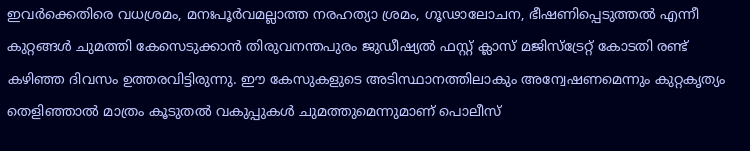ഇവര്‍ക്കെതിരെ വധശ്രമം, മനഃപൂര്‍വമല്ലാത്ത നരഹത്യാ ശ്രമം, ഗൂഢാലോചന, ഭീഷണിപ്പെടുത്തല്‍ എന്നീ കുറ്റങ്ങള്‍ ചുമത്തി കേസെടുക്കാന്‍ തിരുവനന്തപുരം ജുഡീഷ്യല്‍ ഫസ്റ്റ് ക്ലാസ് മജിസ്‌ട്രേറ്റ് കോടതി രണ്ട് കഴിഞ്ഞ ദിവസം ഉത്തരവിട്ടിരുന്നു. ഈ കേസുകളുടെ അടിസ്ഥാനത്തിലാകും അന്വേഷണമെന്നും കുറ്റകൃത്യം തെളിഞ്ഞാല്‍ മാത്രം കൂടുതല്‍ വകുപ്പുകള്‍ ചുമത്തുമെന്നുമാണ് പൊലീസ്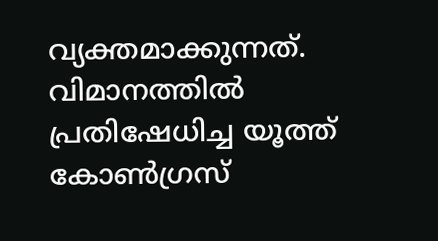വ്യക്തമാക്കുന്നത്. വിമാനത്തില്‍ പ്രതിഷേധിച്ച യൂത്ത് കോണ്‍ഗ്രസ്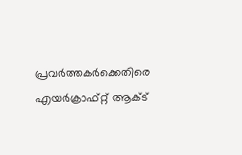പ്രവര്‍ത്തകര്‍ക്കെതിരെ എയര്‍ക്രാഫ്റ്റ് ആക്ട്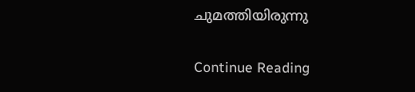ചുമത്തിയിരുന്നു

Continue Reading